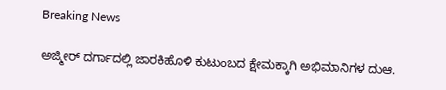Breaking News

ಅಜ್ಮೀರ್ ದರ್ಗಾದಲ್ಲಿ ಜಾರಕಿಹೊಳಿ ಕುಟುಂಬದ ಕ್ಷೇಮಕ್ಕಾಗಿ ಅಭಿಮಾನಿಗಳ ದುಆ.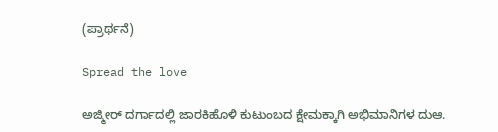(ಪ್ರಾರ್ಥನೆ)

Spread the love

ಅಜ್ಮೀರ್ ದರ್ಗಾದಲ್ಲಿ ಜಾರಕಿಹೊಳಿ ಕುಟುಂಬದ ಕ್ಷೇಮಕ್ಕಾಗಿ ಅಭಿಮಾನಿಗಳ ದುಆ.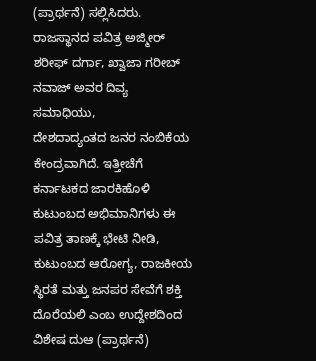(ಪ್ರಾರ್ಥನೆ) ಸಲ್ಲಿಸಿದರು.
ರಾಜಸ್ಥಾನದ ಪವಿತ್ರ ಅಜ್ಮೀರ್ ಶರೀಫ್ ದರ್ಗಾ, ಖ್ವಾಜಾ ಗರೀಬ್ ನವಾಜ್‌ ಅವರ ದಿವ್ಯ ಸಮಾಧಿಯು,
ದೇಶದಾದ್ಯಂತದ ಜನರ ನಂಬಿಕೆಯ ಕೇಂದ್ರವಾಗಿದೆ. ಇತ್ತೀಚೆಗೆ ಕರ್ನಾಟಕದ ಜಾರಕಿಹೊಳಿ ಕುಟುಂಬದ ಅಭಿಮಾನಿಗಳು ಈ ಪವಿತ್ರ ತಾಣಕ್ಕೆ ಭೇಟಿ ನೀಡಿ, ಕುಟುಂಬದ ಆರೋಗ್ಯ, ರಾಜಕೀಯ ಸ್ಥಿರತೆ ಮತ್ತು ಜನಪರ ಸೇವೆಗೆ ಶಕ್ತಿ ದೊರೆಯಲಿ ಎಂಬ ಉದ್ದೇಶದಿಂದ ವಿಶೇಷ ದುಆ (ಪ್ರಾರ್ಥನೆ)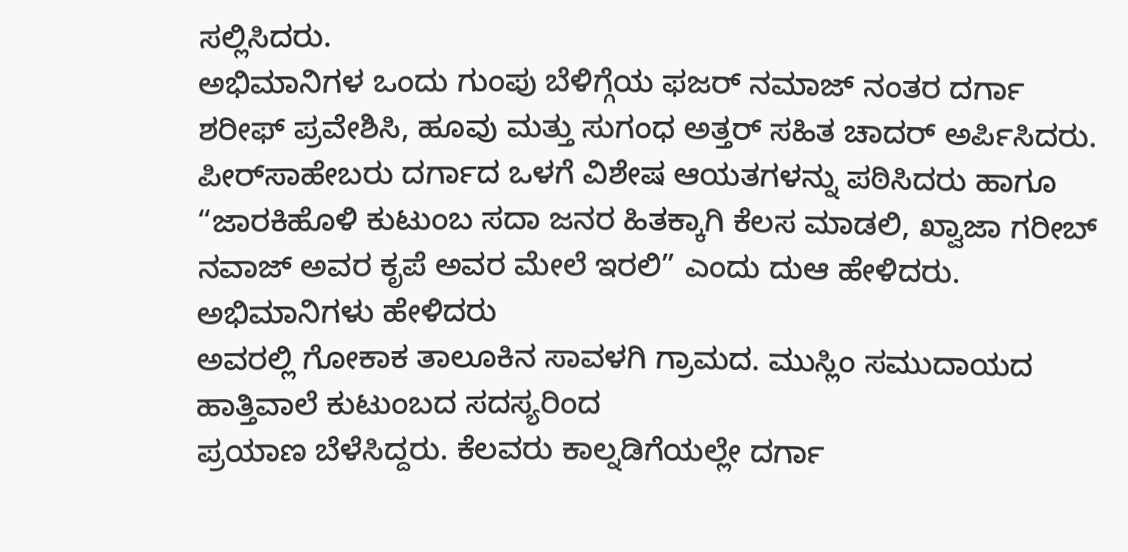ಸಲ್ಲಿಸಿದರು.
ಅಭಿಮಾನಿಗಳ ಒಂದು ಗುಂಪು ಬೆಳಿಗ್ಗೆಯ ಫಜರ್ ನಮಾಜ್ ನಂತರ ದರ್ಗಾ ಶರೀಫ್ ಪ್ರವೇಶಿಸಿ, ಹೂವು ಮತ್ತು ಸುಗಂಧ ಅತ್ತರ್ ಸಹಿತ ಚಾದರ್ ಅರ್ಪಿಸಿದರು.
ಪೀರ್‌ಸಾಹೇಬರು ದರ್ಗಾದ ಒಳಗೆ ವಿಶೇಷ ಆಯತಗಳನ್ನು ಪಠಿಸಿದರು ಹಾಗೂ “ಜಾರಕಿಹೊಳಿ ಕುಟುಂಬ ಸದಾ ಜನರ ಹಿತಕ್ಕಾಗಿ ಕೆಲಸ ಮಾಡಲಿ, ಖ್ವಾಜಾ ಗರೀಬ್ ನವಾಜ್ ಅವರ ಕೃಪೆ ಅವರ ಮೇಲೆ ಇರಲಿ” ಎಂದು ದುಆ ಹೇಳಿದರು.
ಅಭಿಮಾನಿಗಳು ಹೇಳಿದರು
ಅವರಲ್ಲಿ ಗೋಕಾಕ ತಾಲೂಕಿನ ಸಾವಳಗಿ ಗ್ರಾಮದ. ಮುಸ್ಲಿಂ ಸಮುದಾಯದ ಹಾತ್ತಿವಾಲೆ ಕುಟುಂಬದ ಸದಸ್ಯರಿಂದ
ಪ್ರಯಾಣ ಬೆಳೆಸಿದ್ದರು. ಕೆಲವರು ಕಾಲ್ನಡಿಗೆಯಲ್ಲೇ ದರ್ಗಾ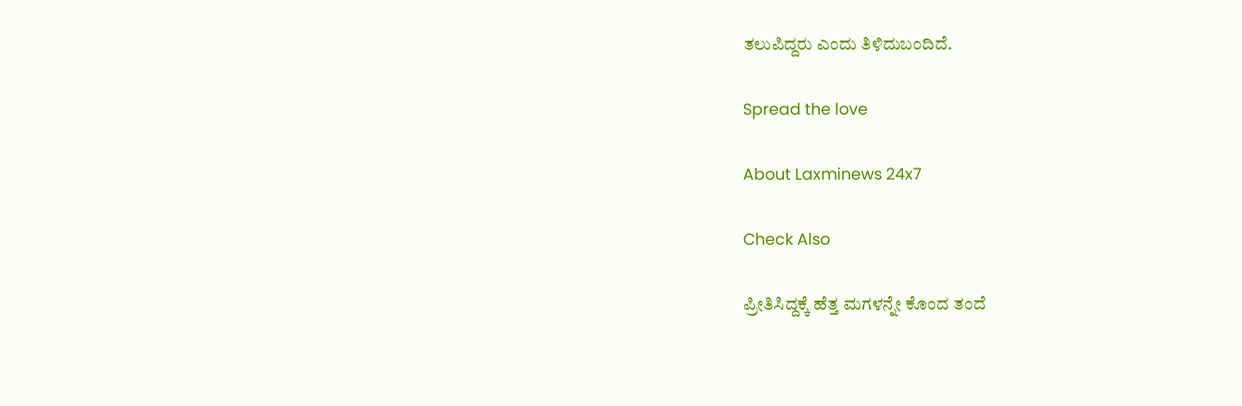ತಲುಪಿದ್ದರು ಎಂದು ತಿಳಿದುಬಂದಿದೆ.

Spread the love

About Laxminews 24x7

Check Also

ಪ್ರೀತಿಸಿದ್ದಕ್ಕೆ ಹೆತ್ತ ಮಗಳನ್ನೇ ಕೊಂದ ತಂದೆ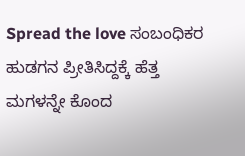Spread the love ಸಂಬಂಧಿಕರ‌ ಹುಡಗನ ಪ್ರೀತಿಸಿದ್ದಕ್ಕೆ ಹೆತ್ತ ಮಗಳನ್ನೇ ಕೊಂದ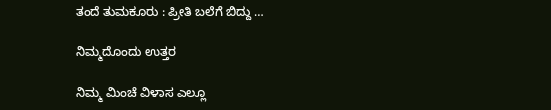ತಂದೆ ತುಮಕೂರು : ಪ್ರೀತಿ ಬಲೆಗೆ ಬಿದ್ದು …

ನಿಮ್ಮದೊಂದು ಉತ್ತರ

ನಿಮ್ಮ ಮಿಂಚೆ ವಿಳಾಸ ಎಲ್ಲೂ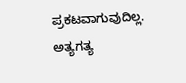ಪ್ರಕಟವಾಗುವುದಿಲ್ಲ. ಅತ್ಯಗತ್ಯ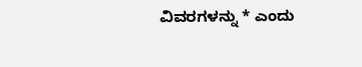ವಿವರಗಳನ್ನು * ಎಂದು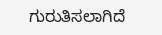ಗುರುತಿಸಲಾಗಿದೆ